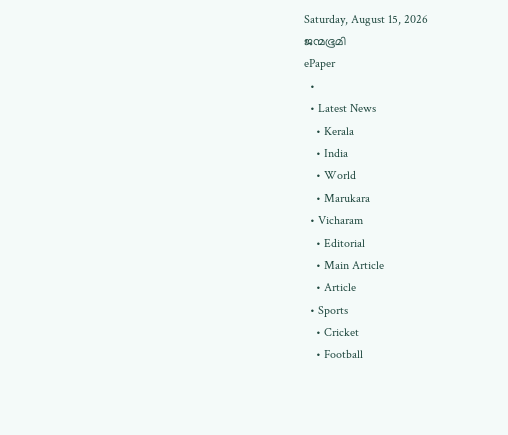Saturday, August 15, 2026
ജന്മഭൂമി
ePaper
  •
  • Latest News
    • Kerala
    • India
    • World
    • Marukara
  • Vicharam
    • Editorial
    • Main Article
    • Article
  • Sports
    • Cricket
    • Football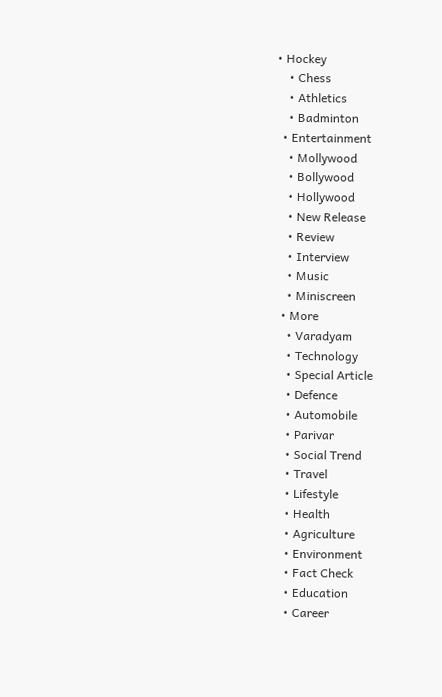• Hockey
    • Chess
    • Athletics
    • Badminton
  • Entertainment
    • Mollywood
    • Bollywood
    • Hollywood
    • New Release
    • Review
    • Interview
    • Music
    • Miniscreen
  • More
    • Varadyam
    • Technology
    • Special Article
    • Defence
    • Automobile
    • Parivar
    • Social Trend
    • Travel
    • Lifestyle
    • Health
    • Agriculture
    • Environment
    • Fact Check
    • Education
    • Career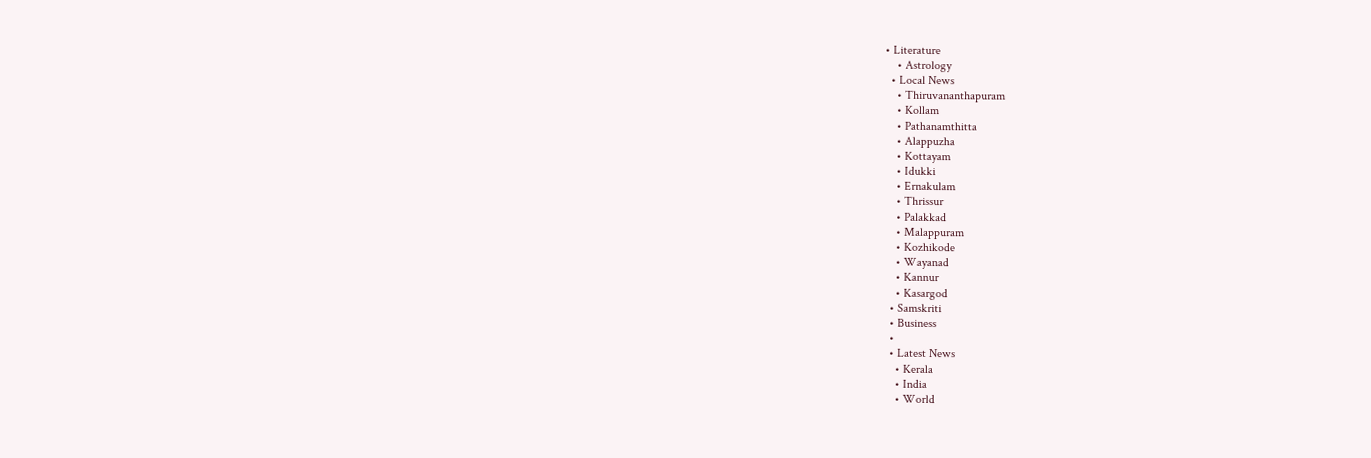• Literature
    • Astrology
  • Local News
    • Thiruvananthapuram
    • Kollam
    • Pathanamthitta
    • Alappuzha
    • Kottayam
    • Idukki
    • Ernakulam
    • Thrissur
    • Palakkad
    • Malappuram
    • Kozhikode
    • Wayanad
    • Kannur
    • Kasargod
  • Samskriti
  • Business
  •
  • Latest News
    • Kerala
    • India
    • World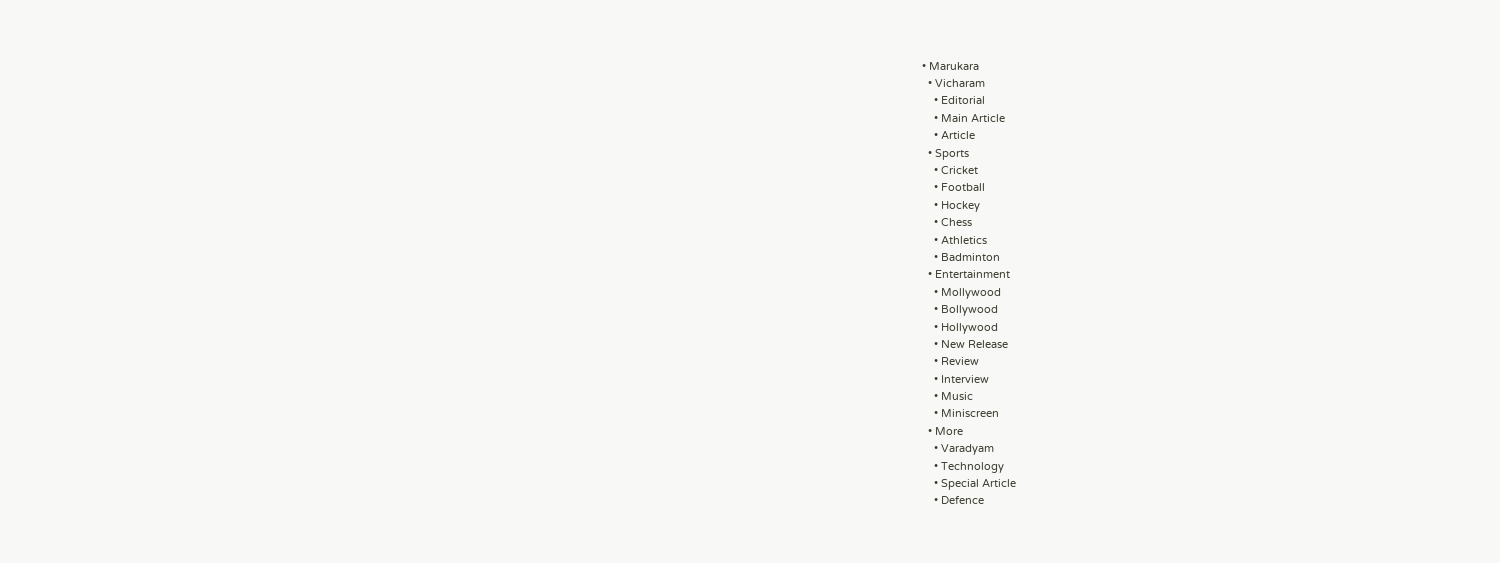• Marukara
  • Vicharam
    • Editorial
    • Main Article
    • Article
  • Sports
    • Cricket
    • Football
    • Hockey
    • Chess
    • Athletics
    • Badminton
  • Entertainment
    • Mollywood
    • Bollywood
    • Hollywood
    • New Release
    • Review
    • Interview
    • Music
    • Miniscreen
  • More
    • Varadyam
    • Technology
    • Special Article
    • Defence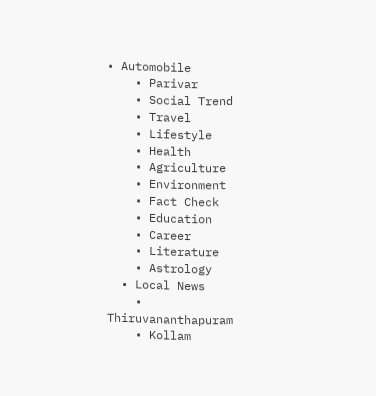• Automobile
    • Parivar
    • Social Trend
    • Travel
    • Lifestyle
    • Health
    • Agriculture
    • Environment
    • Fact Check
    • Education
    • Career
    • Literature
    • Astrology
  • Local News
    • Thiruvananthapuram
    • Kollam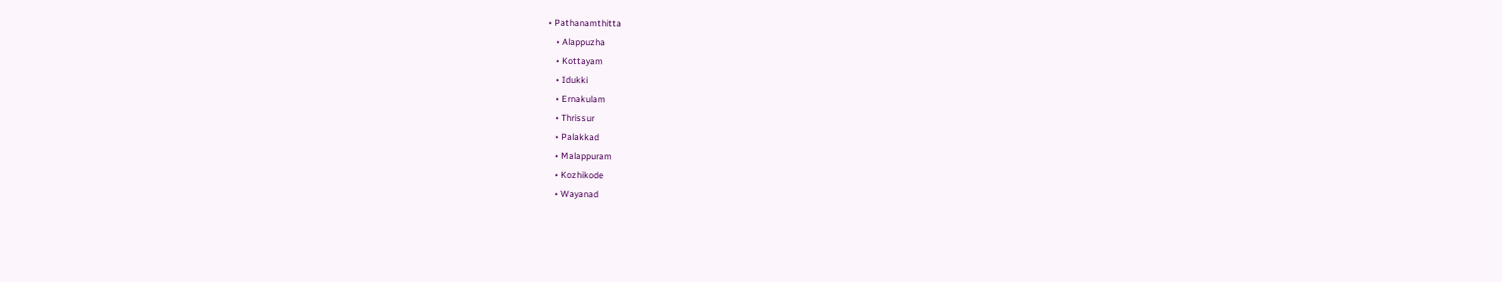• Pathanamthitta
    • Alappuzha
    • Kottayam
    • Idukki
    • Ernakulam
    • Thrissur
    • Palakkad
    • Malappuram
    • Kozhikode
    • Wayanad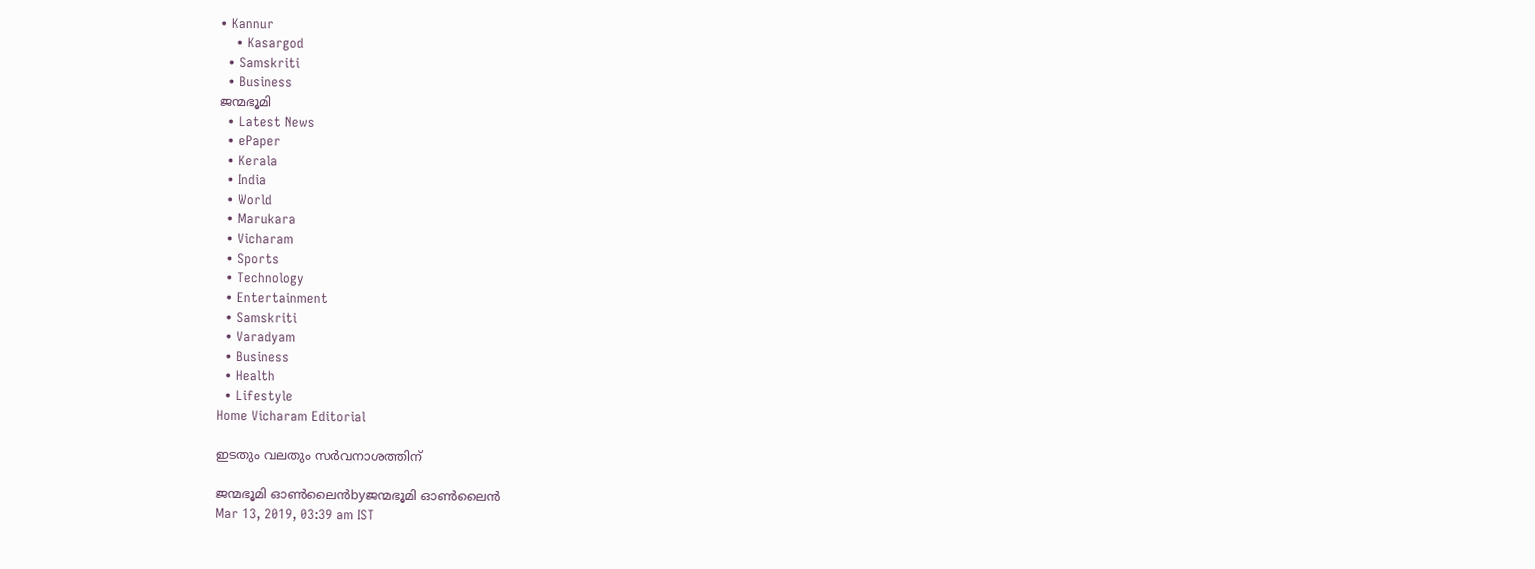• Kannur
    • Kasargod
  • Samskriti
  • Business
ജന്മഭൂമി
  • Latest News
  • ePaper
  • Kerala
  • India
  • World
  • Marukara
  • Vicharam
  • Sports
  • Technology
  • Entertainment
  • Samskriti
  • Varadyam
  • Business
  • Health
  • Lifestyle
Home Vicharam Editorial

ഇടതും വലതും സര്‍വനാശത്തിന്

ജന്മഭൂമി ഓണ്‍ലൈന്‍byജന്മഭൂമി ഓണ്‍ലൈന്‍
Mar 13, 2019, 03:39 am IST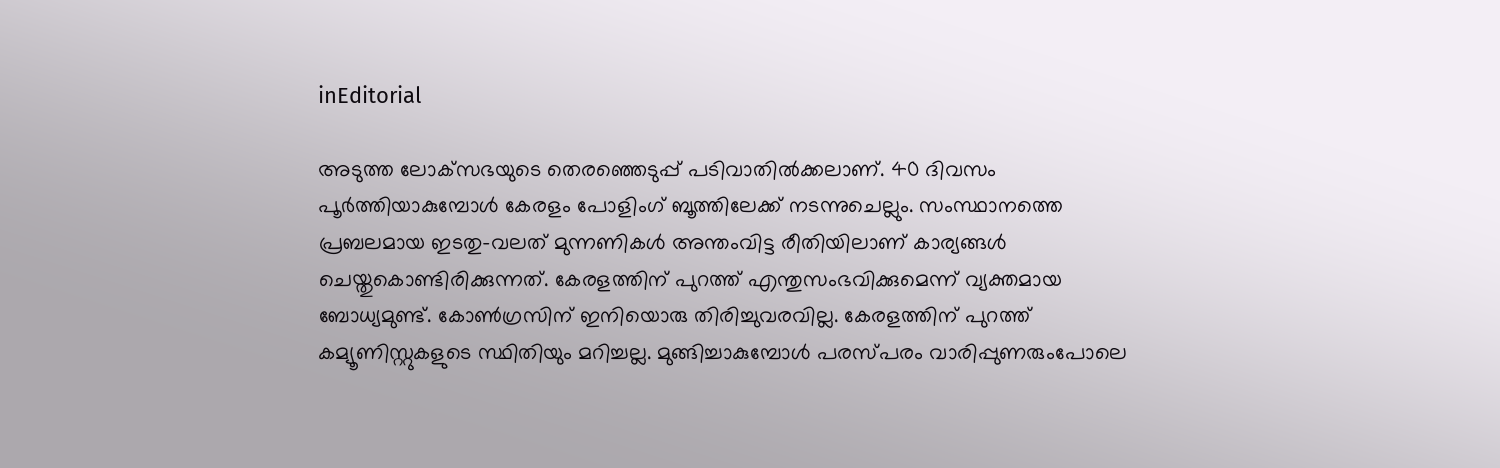inEditorial

അടുത്ത ലോക്‌സഭയുടെ തെരഞ്ഞെടുപ്പ് പടിവാതില്‍ക്കലാണ്. 40 ദിവസം പൂര്‍ത്തിയാകുമ്പോള്‍ കേരളം പോളിംഗ് ബൂത്തിലേക്ക് നടന്നുചെല്ലും. സംസ്ഥാനത്തെ പ്രബലമായ ഇടതു-വലത് മുന്നണികള്‍ അന്തംവിട്ട രീതിയിലാണ് കാര്യങ്ങള്‍ ചെയ്തുകൊണ്ടിരിക്കുന്നത്. കേരളത്തിന് പുറത്ത് എന്തുസംഭവിക്കുമെന്ന് വ്യക്തമായ ബോധ്യമുണ്ട്. കോണ്‍ഗ്രസിന് ഇനിയൊരു തിരിച്ചുവരവില്ല. കേരളത്തിന് പുറത്ത് കമ്യൂണിസ്റ്റുകളുടെ സ്ഥിതിയും മറിച്ചല്ല. മുങ്ങിച്ചാകുമ്പോള്‍ പരസ്പരം വാരിപ്പുണരുംപോലെ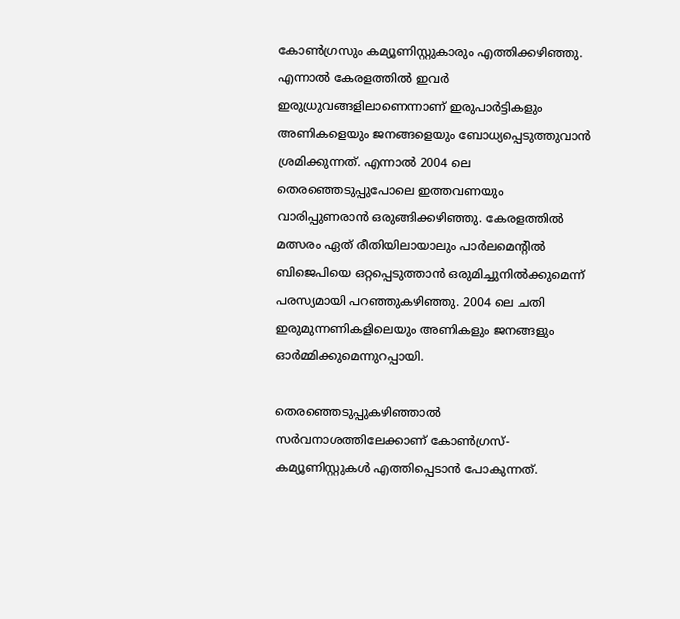കോണ്‍ഗ്രസും കമ്യൂണിസ്റ്റുകാരും എത്തിക്കഴിഞ്ഞു. എന്നാല്‍ കേരളത്തില്‍ ഇവര്‍ ഇരുധ്രുവങ്ങളിലാണെന്നാണ് ഇരുപാര്‍ട്ടികളും അണികളെയും ജനങ്ങളെയും ബോധ്യപ്പെടുത്തുവാന്‍ ശ്രമിക്കുന്നത്. എന്നാല്‍ 2004 ലെ തെരഞ്ഞെടുപ്പുപോലെ ഇത്തവണയും വാരിപ്പുണരാന്‍ ഒരുങ്ങിക്കഴിഞ്ഞു. കേരളത്തില്‍ മത്സരം ഏത് രീതിയിലായാലും പാര്‍ലമെന്റില്‍ ബിജെപിയെ ഒറ്റപ്പെടുത്താന്‍ ഒരുമിച്ചുനില്‍ക്കുമെന്ന് പരസ്യമായി പറഞ്ഞുകഴിഞ്ഞു. 2004 ലെ ചതി ഇരുമുന്നണികളിലെയും അണികളും ജനങ്ങളും ഓര്‍മ്മിക്കുമെന്നുറപ്പായി.

തെരഞ്ഞെടുപ്പുകഴിഞ്ഞാല്‍ സര്‍വനാശത്തിലേക്കാണ് കോണ്‍ഗ്രസ്-കമ്യൂണിസ്റ്റുകള്‍ എത്തിപ്പെടാന്‍ പോകുന്നത്.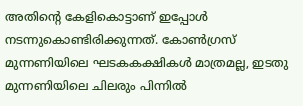അതിന്റെ കേളികൊട്ടാണ് ഇപ്പോള്‍ നടന്നുകൊണ്ടിരിക്കുന്നത്. കോണ്‍ഗ്രസ് മുന്നണിയിലെ ഘടകകക്ഷികള്‍ മാത്രമല്ല, ഇടതു മുന്നണിയിലെ ചിലരും പിന്നില്‍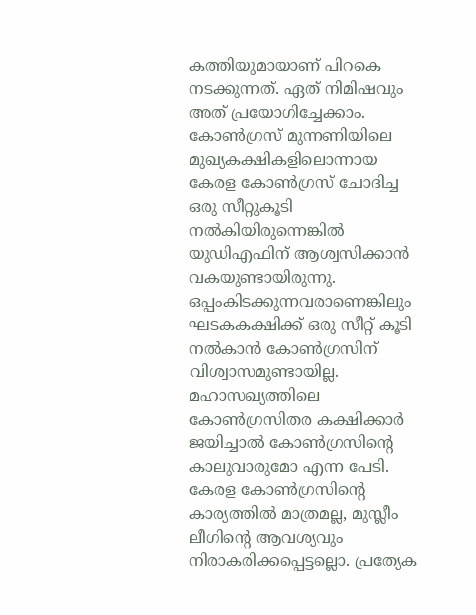കത്തിയുമായാണ് പിറകെ നടക്കുന്നത്. ഏത് നിമിഷവും അത് പ്രയോഗിച്ചേക്കാം. കോണ്‍ഗ്രസ് മുന്നണിയിലെ മുഖ്യകക്ഷികളിലൊന്നായ കേരള കോണ്‍ഗ്രസ് ചോദിച്ച ഒരു സീറ്റുകൂടി നല്‍കിയിരുന്നെങ്കില്‍ യുഡിഎഫിന് ആശ്വസിക്കാന്‍ വകയുണ്ടായിരുന്നു. ഒപ്പംകിടക്കുന്നവരാണെങ്കിലും ഘടകകക്ഷിക്ക് ഒരു സീറ്റ് കൂടി നല്‍കാന്‍ കോണ്‍ഗ്രസിന് വിശ്വാസമുണ്ടായില്ല. മഹാസഖ്യത്തിലെ കോണ്‍ഗ്രസിതര കക്ഷിക്കാര്‍ ജയിച്ചാല്‍ കോണ്‍ഗ്രസിന്റെ കാലുവാരുമോ എന്ന പേടി. കേരള കോണ്‍ഗ്രസിന്റെ കാര്യത്തില്‍ മാത്രമല്ല, മുസ്ലീം ലീഗിന്റെ ആവശ്യവും നിരാകരിക്കപ്പെട്ടല്ലൊ. പ്രത്യേക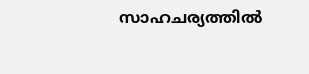സാഹചര്യത്തില്‍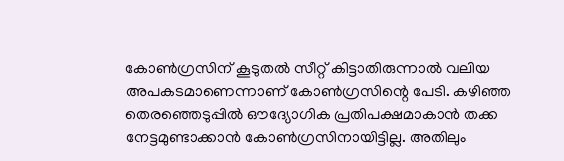കോണ്‍ഗ്രസിന് കൂടുതല്‍ സീറ്റ് കിട്ടാതിരുന്നാല്‍ വലിയ അപകടമാണെന്നാണ് കോണ്‍ഗ്രസിന്റെ പേടി. കഴിഞ്ഞ തെരഞ്ഞെടുപ്പില്‍ ഔദ്യോഗിക പ്രതിപക്ഷമാകാന്‍ തക്ക നേട്ടമുണ്ടാക്കാന്‍ കോണ്‍ഗ്രസിനായിട്ടില്ല. അതിലും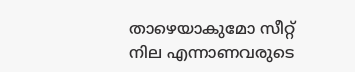താഴെയാകുമോ സീറ്റ് നില എന്നാണവരുടെ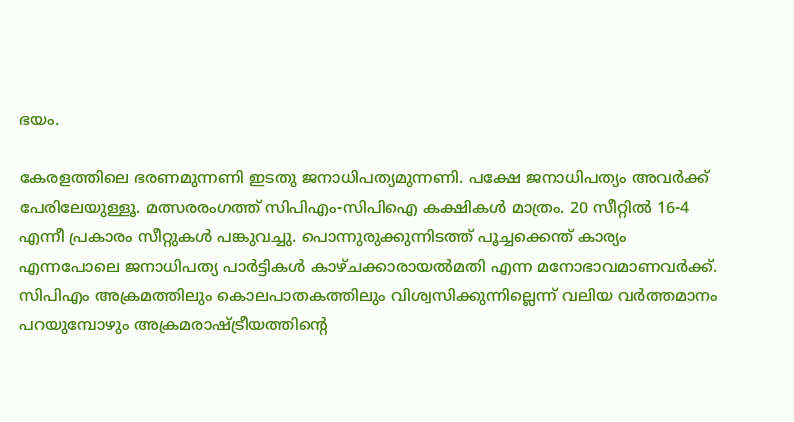ഭയം.

കേരളത്തിലെ ഭരണമുന്നണി ഇടതു ജനാധിപത്യമുന്നണി. പക്ഷേ ജനാധിപത്യം അവര്‍ക്ക് പേരിലേയുള്ളൂ. മത്സരരംഗത്ത് സിപിഎം-സിപിഐ കക്ഷികള്‍ മാത്രം. 20 സീറ്റില്‍ 16-4 എന്നീ പ്രകാരം സീറ്റുകള്‍ പങ്കുവച്ചു. പൊന്നുരുക്കുന്നിടത്ത് പൂച്ചക്കെന്ത് കാര്യം എന്നപോലെ ജനാധിപത്യ പാര്‍ട്ടികള്‍ കാഴ്ചക്കാരായല്‍മതി എന്ന മനോഭാവമാണവര്‍ക്ക്. സിപിഎം അക്രമത്തിലും കൊലപാതകത്തിലും വിശ്വസിക്കുന്നില്ലെന്ന് വലിയ വര്‍ത്തമാനം പറയുമ്പോഴും അക്രമരാഷ്‌ട്രീയത്തിന്റെ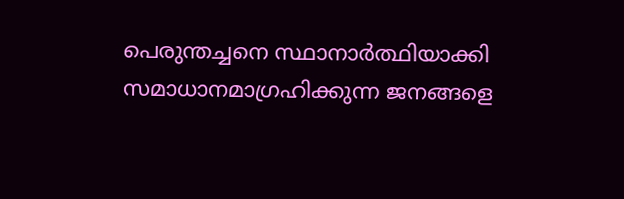പെരുന്തച്ചനെ സ്ഥാനാര്‍ത്ഥിയാക്കി സമാധാനമാഗ്രഹിക്കുന്ന ജനങ്ങളെ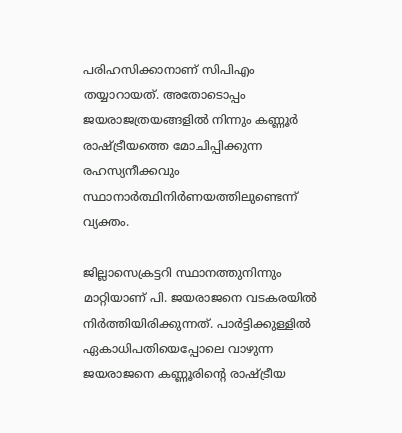പരിഹസിക്കാനാണ് സിപിഎം തയ്യാറായത്. അതോടൊപ്പം ജയരാജത്രയങ്ങളില്‍ നിന്നും കണ്ണൂര്‍ രാഷ്‌ട്രീയത്തെ മോചിപ്പിക്കുന്ന രഹസ്യനീക്കവും സ്ഥാനാര്‍ത്ഥിനിര്‍ണയത്തിലുണ്ടെന്ന് വ്യക്തം.

ജില്ലാസെക്രട്ടറി സ്ഥാനത്തുനിന്നും മാറ്റിയാണ് പി. ജയരാജനെ വടകരയില്‍ നിര്‍ത്തിയിരിക്കുന്നത്. പാര്‍ട്ടിക്കുള്ളില്‍ ഏകാധിപതിയെപ്പോലെ വാഴുന്ന ജയരാജനെ കണ്ണൂരിന്റെ രാഷ്‌ട്രീയ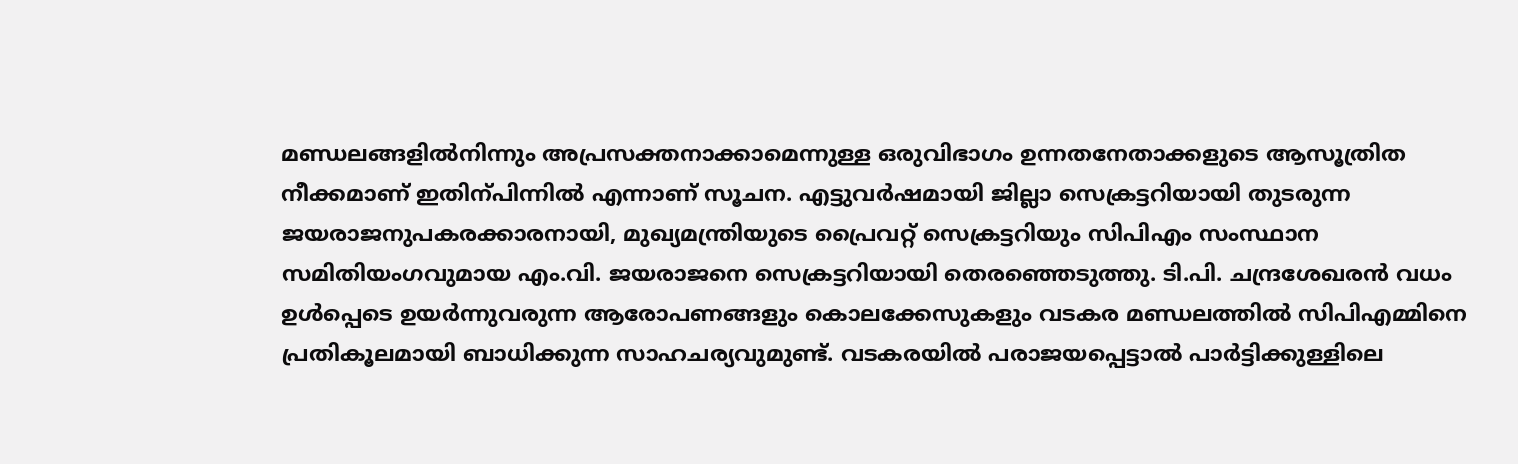മണ്ഡലങ്ങളില്‍നിന്നും അപ്രസക്തനാക്കാമെന്നുള്ള ഒരുവിഭാഗം ഉന്നതനേതാക്കളുടെ ആസൂത്രിത നീക്കമാണ് ഇതിന്പിന്നില്‍ എന്നാണ് സൂചന. എട്ടുവര്‍ഷമായി ജില്ലാ സെക്രട്ടറിയായി തുടരുന്ന ജയരാജനുപകരക്കാരനായി, മുഖ്യമന്ത്രിയുടെ പ്രൈവറ്റ് സെക്രട്ടറിയും സിപിഎം സംസ്ഥാന സമിതിയംഗവുമായ എം.വി. ജയരാജനെ സെക്രട്ടറിയായി തെരഞ്ഞെടുത്തു. ടി.പി. ചന്ദ്രശേഖരന്‍ വധം ഉള്‍പ്പെടെ ഉയര്‍ന്നുവരുന്ന ആരോപണങ്ങളും കൊലക്കേസുകളും വടകര മണ്ഡലത്തില്‍ സിപിഎമ്മിനെ പ്രതികൂലമായി ബാധിക്കുന്ന സാഹചര്യവുമുണ്ട്. വടകരയില്‍ പരാജയപ്പെട്ടാല്‍ പാര്‍ട്ടിക്കുള്ളിലെ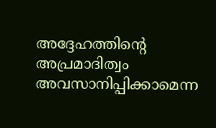അദ്ദേഹത്തിന്റെ അപ്രമാദിത്വം അവസാനിപ്പിക്കാമെന്ന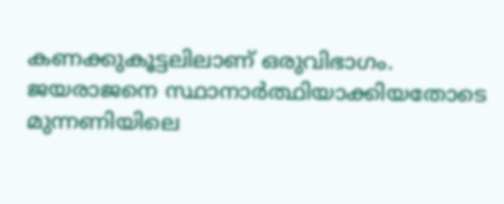കണക്കുകൂട്ടലിലാണ് ഒരുവിഭാഗം. ജയരാജനെ സ്ഥാനാര്‍ത്ഥിയാക്കിയതോടെ മുന്നണിയിലെ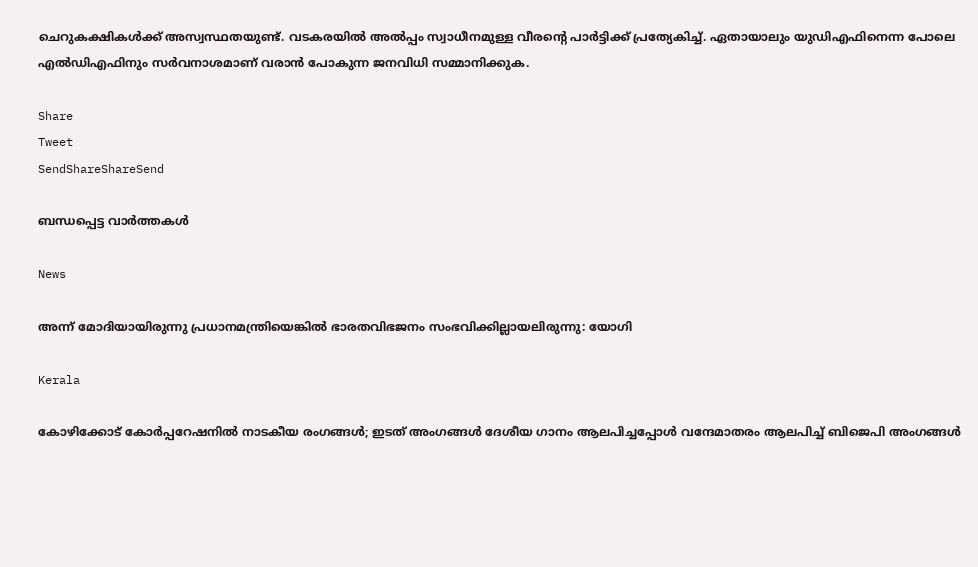ചെറുകക്ഷികള്‍ക്ക് അസ്വസ്ഥതയുണ്ട്. വടകരയില്‍ അല്‍പ്പം സ്വാധീനമുള്ള വീരന്റെ പാര്‍ട്ടിക്ക് പ്രത്യേകിച്ച്. ഏതായാലും യുഡിഎഫിനെന്ന പോലെ എല്‍ഡിഎഫിനും സര്‍വനാശമാണ് വരാന്‍ പോകുന്ന ജനവിധി സമ്മാനിക്കുക.

Share
Tweet
SendShareShareSend

ബന്ധപ്പെട്ട വാര്‍ത്തകള്‍

News

അന്ന് മോദിയായിരുന്നു പ്രധാനമന്ത്രിയെങ്കിൽ ഭാരതവിഭജനം സംഭവിക്കില്ലായലിരുന്നു: യോഗി

Kerala

കോഴിക്കോട് കോര്‍പ്പറേഷനില്‍ നാടകീയ രംഗങ്ങള്‍; ഇടത് അംഗങ്ങൾ ദേശീയ ഗാനം ആലപിച്ചപ്പോൾ വന്ദേമാതരം ആലപിച്ച് ബിജെപി അംഗങ്ങൾ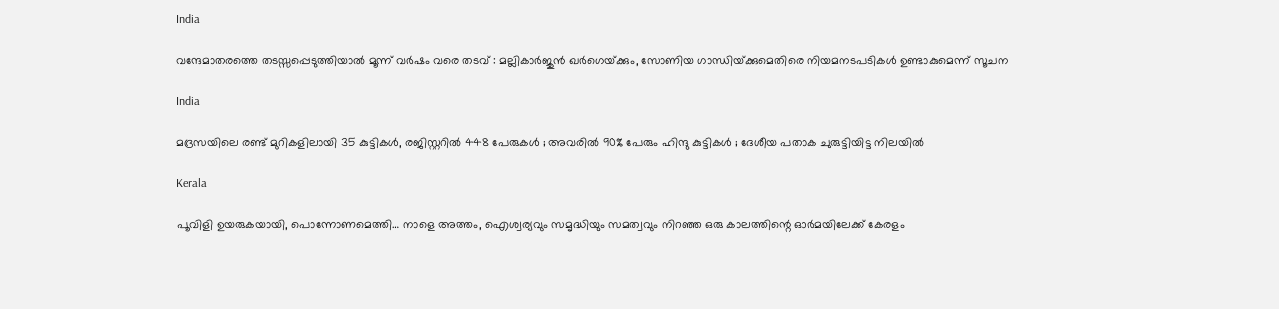India

വന്ദേമാതരത്തെ തടസ്സപ്പെടുത്തിയാൽ മൂന്ന് വർഷം വരെ തടവ് : മല്ലികാർജുൻ ഖർഗെയ്‌ക്കും, സോണിയ ഗാന്ധിയ്‌ക്കുമെതിരെ നിയമനടപടികൾ ഉണ്ടാകുമെന്ന് സൂചന

India

മദ്രസയിലെ രണ്ട് മുറികളിലായി 35 കുട്ടികൾ, രജിസ്റ്ററിൽ 448 പേരുകൾ ; അവരിൽ 90% പേരും ഹിന്ദു കുട്ടികൾ ; ദേശീയ പതാക ചുരുട്ടിയിട്ട നിലയിൽ

Kerala

പൂവിളി ഉയരുകയായി, പൊന്നോണമെത്തി… നാളെ അത്തം, ഐശ്വര്യവും സമൃദ്ധിയും സമത്വവും നിറഞ്ഞ ഒരു കാലത്തിന്റെ ഓര്‍മയിലേക്ക് കേരളം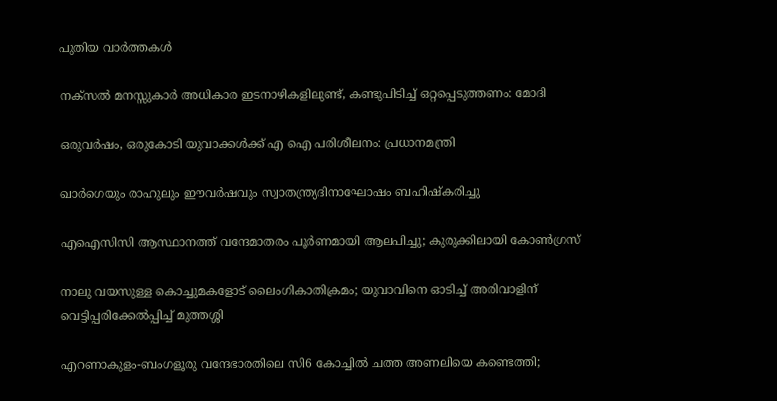പുതിയ വാര്‍ത്തകള്‍

നക്‌സൽ മനസ്സുകാർ അധികാര ഇടനാഴികളിലുണ്ട്, കണ്ടുപിടിച്ച് ഒറ്റപ്പെടുത്തണം: മോദി

ഒരുവർഷം, ഒരുകോടി യുവാക്കൾക്ക് എ ഐ പരിശീലനം: പ്രധാനമന്ത്രി

ഖാർഗെയും രാഹുലും ഈവർഷവും സ്വാതന്ത്ര്യദിനാഘോഷം ബഹിഷ്‌കരിച്ചു

എഐസിസി ആസ്ഥാനത്ത് വന്ദേമാതരം പൂർണമായി ആലപിച്ചു; കുരുക്കിലായി കോൺഗ്രസ്

നാലു വയസുള്ള കൊച്ചുമകളോട് ലൈംഗികാതിക്രമം; യുവാവിനെ ഓടിച്ച് അരിവാളിന് വെട്ടിപ്പരിക്കേൽപ്പിച്ച് മുത്തശ്ശി

എറണാകുളം-ബംഗളൂരു വന്ദേഭാരതിലെ സി6 കോച്ചിൽ ചത്ത അണലിയെ കണ്ടെത്തി;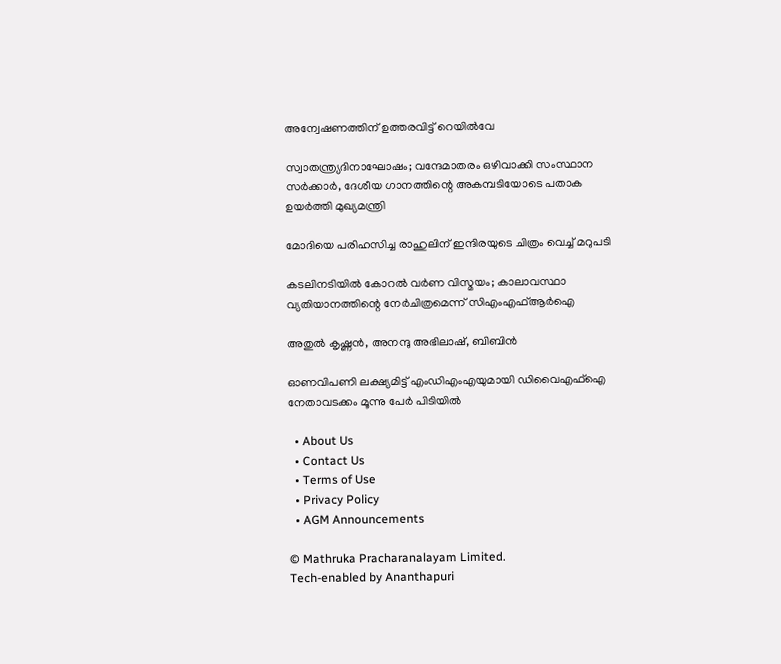അന്വേഷണത്തിന് ഉത്തരവിട്ട് റെയിൽവേ

സ്വാതന്ത്ര്യദിനാഘോഷം; വന്ദേമാതരം ഒഴിവാക്കി സംസ്ഥാന സര്‍ക്കാര്‍, ദേശീയ ഗാനത്തിന്റെ അകമ്പടിയോടെ പതാക ഉയർത്തി മുഖ്യമന്ത്രി

മോദിയെ പരിഹസിച്ച രാഹുലിന് ഇന്ദിരയുടെ ചിത്രം വെച്ച് മറുപടി

കടലിനടിയില്‍ കോറല്‍ വര്‍ണ വിസ്മയം; കാലാവസ്ഥാ വ്യതിയാനത്തിന്റെ നേര്‍ചിത്രമെന്ന് സിഎംഎഫ്ആര്‍ഐ

അതുല്‍ കൃഷ്ണന്‍, അനന്ദു അഭിലാഷ്, ബിബിന്‍

ഓണവിപണി ലക്ഷ്യമിട്ട് എംഡിഎംഎയുമായി ഡിവൈഎഫ്‌ഐ നേതാവടക്കം മൂന്നു പേർ പിടിയിൽ

  • About Us
  • Contact Us
  • Terms of Use
  • Privacy Policy
  • AGM Announcements

© Mathruka Pracharanalayam Limited.
Tech-enabled by Ananthapuri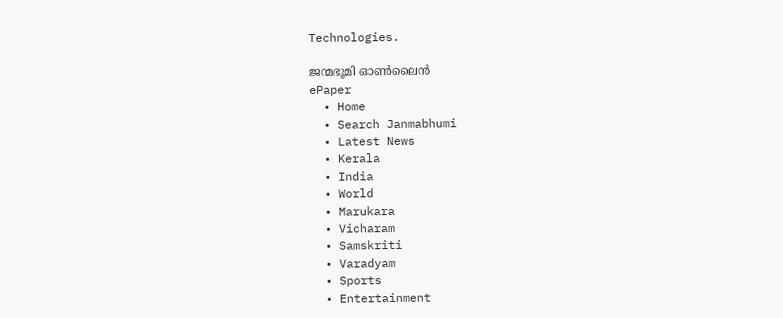Technologies.

ജന്മഭൂമി ഓണ്‍ലൈന്‍
ePaper
  • Home
  • Search Janmabhumi
  • Latest News
  • Kerala
  • India
  • World
  • Marukara
  • Vicharam
  • Samskriti
  • Varadyam
  • Sports
  • Entertainment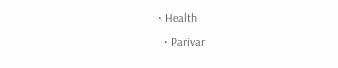• Health
  • Parivar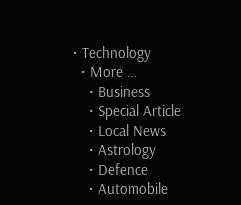• Technology
  • More …
    • Business
    • Special Article
    • Local News
    • Astrology
    • Defence
    • Automobile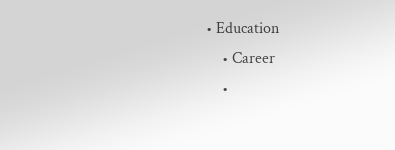• Education
    • Career
    •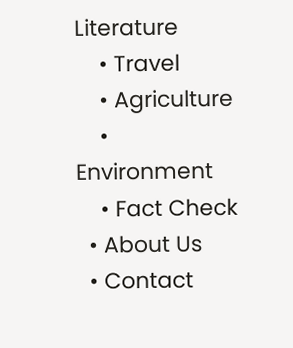Literature
    • Travel
    • Agriculture
    • Environment
    • Fact Check
  • About Us
  • Contact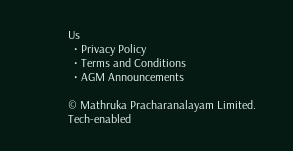Us
  • Privacy Policy
  • Terms and Conditions
  • AGM Announcements

© Mathruka Pracharanalayam Limited.
Tech-enabled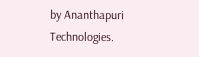by Ananthapuri Technologies.